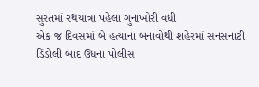સુરતમાં રથયાત્રા પહેલા ગુનાખોરી વધી
એક જ દિવસમાં બે હત્યાના બનાવોથી શહેરમાં સનસનાટી
ડિંડોલી બાદ ઉધના પોલીસ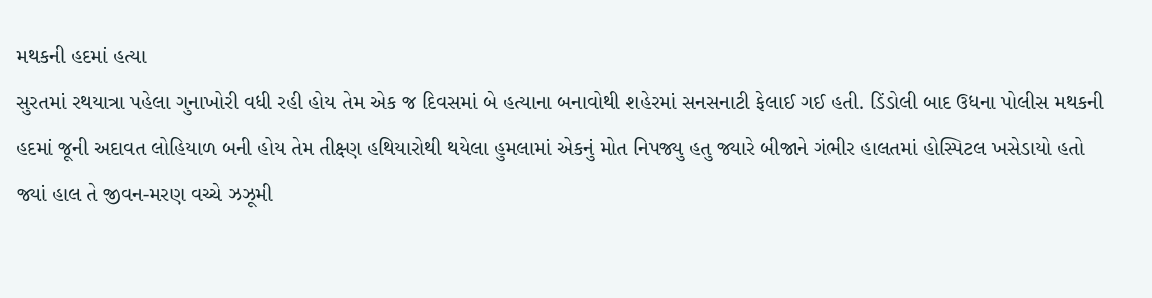મથકની હદમાં હત્યા
સુરતમાં રથયાત્રા પહેલા ગુનાખોરી વધી રહી હોય તેમ એક જ દિવસમાં બે હત્યાના બનાવોથી શહેરમાં સનસનાટી ફેલાઈ ગઈ હતી. ડિંડોલી બાદ ઉધના પોલીસ મથકની હદમાં જૂની અદાવત લોહિયાળ બની હોય તેમ તીક્ષ્ણ હથિયારોથી થયેલા હુમલામાં એકનું મોત નિપજ્યુ હતુ જ્યારે બીજાને ગંભીર હાલતમાં હોસ્પિટલ ખસેડાયો હતો જ્યાં હાલ તે જીવન-મરણ વચ્ચે ઝઝૂમી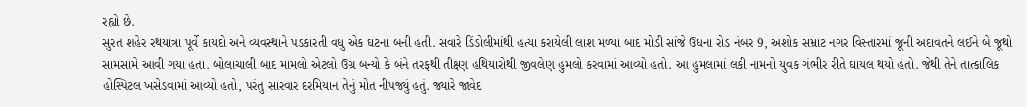રહ્યો છે.
સુરત શહેર રથયાત્રા પૂર્વે કાયદો અને વ્યવસ્થાને પડકારતી વધુ એક ઘટના બની હતી. સવારે ડિંડોલીમાંથી હત્યા કરાયેલી લાશ મળ્યા બાદ મોડી સાંજે ઉધના રોડ નંબર 9, અશોક સમ્રાટ નગર વિસ્તારમાં જૂની અદાવતને લઈને બે જૂથો સામસામે આવી ગયા હતા. બોલાચાલી બાદ મામલો એટલો ઉગ્ર બન્યો કે બંને તરફથી તીક્ષ્ણ હથિયારોથી જીવલેણ હુમલો કરવામાં આવ્યો હતો. આ હુમલામાં લકી નામનો યુવક ગંભીર રીતે ઘાયલ થયો હતો. જેથી તેને તાત્કાલિક હોસ્પિટલ ખસેડવામાં આવ્યો હતો, પરંતુ સારવાર દરમિયાન તેનું મોત નીપજ્યું હતું. જ્યારે જાવેદ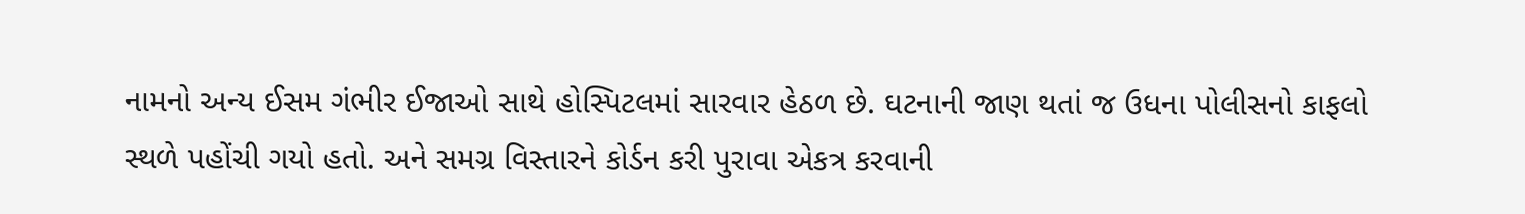નામનો અન્ય ઈસમ ગંભીર ઈજાઓ સાથે હોસ્પિટલમાં સારવાર હેઠળ છે. ઘટનાની જાણ થતાં જ ઉધના પોલીસનો કાફલો સ્થળે પહોંચી ગયો હતો. અને સમગ્ર વિસ્તારને કોર્ડન કરી પુરાવા એકત્ર કરવાની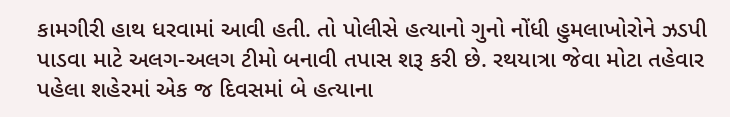કામગીરી હાથ ધરવામાં આવી હતી. તો પોલીસે હત્યાનો ગુનો નોંધી હુમલાખોરોને ઝડપી પાડવા માટે અલગ-અલગ ટીમો બનાવી તપાસ શરૂ કરી છે. રથયાત્રા જેવા મોટા તહેવાર પહેલા શહેરમાં એક જ દિવસમાં બે હત્યાના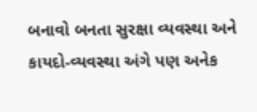બનાવો બનતા સુરક્ષા વ્યવસ્થા અને કાયદો-વ્યવસ્થા અંગે પણ અનેક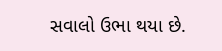સવાલો ઉભા થયા છે.